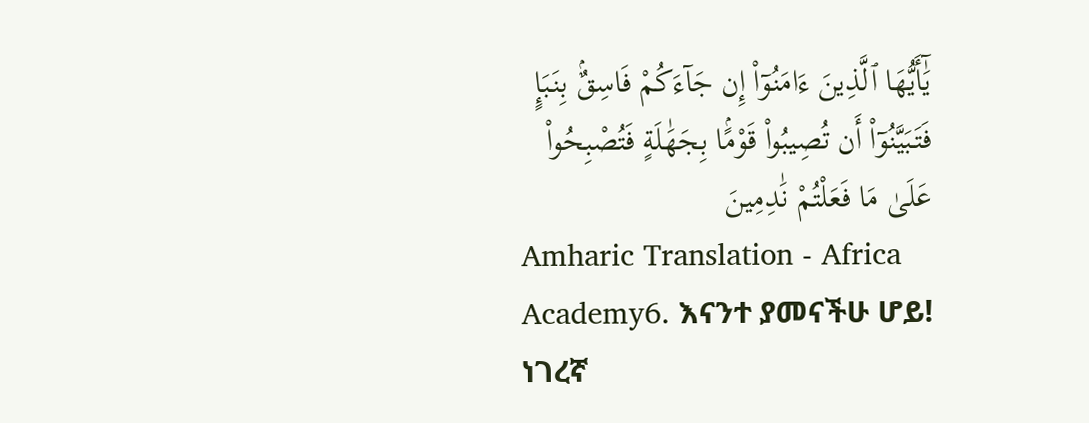يَٰٓأَيُّهَا ٱلَّذِينَ ءَامَنُوٓا۟ إِن جَآءَكُمْ فَاسِقٌۢ بِنَبَإٍ فَتَبَيَّنُوٓا۟ أَن تُصِيبُوا۟ قَوْمًۢا بِجَهَٰلَةٍ فَتُصْبِحُوا۟ عَلَىٰ مَا فَعَلْتُمْ نَٰدِمِينَ
Amharic Translation - Africa Academy6. እናንተ ያመናችሁ ሆይ! ነገረኛ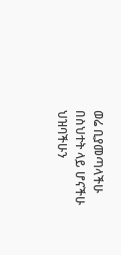ወሬ ቢያመጣላችሁ በስህተት ላይ ሆናችሁ ህዝባችሁን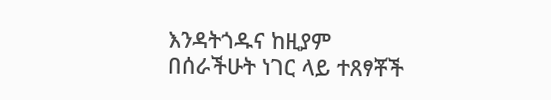እንዳትጎዱና ከዚያም በሰራችሁት ነገር ላይ ተጸፃቾች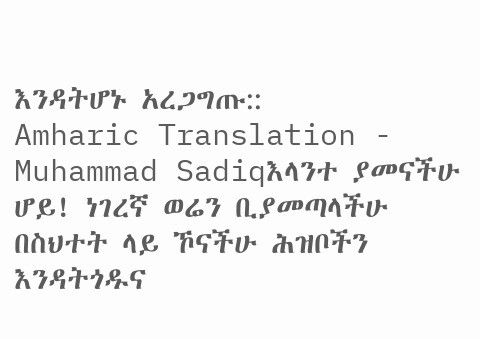እንዳትሆኑ አረጋግጡ::
Amharic Translation - Muhammad Sadiqእላንተ ያመናችሁ ሆይ! ነገረኛ ወሬን ቢያመጣላችሁ በስህተት ላይ ኾናችሁ ሕዝቦችን እንዳትጎዱና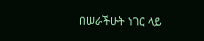በሠራችሁት ነገር ላይ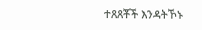ተጸጸቾች እንዳትኾኑ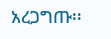አረጋግጡ፡፡